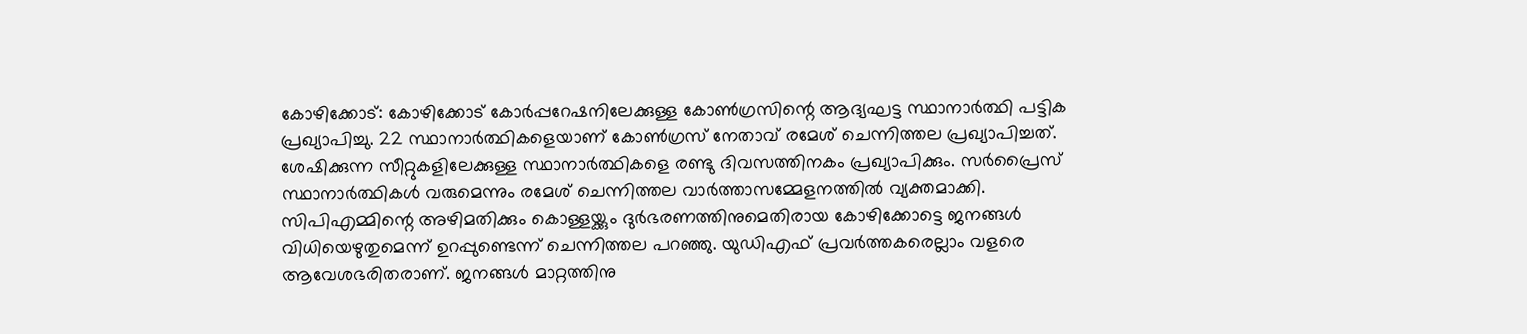കോഴിക്കോട്: കോഴിക്കോട് കോർപ്പറേഷനിലേക്കുള്ള കോൺഗ്രസിന്റെ ആദ്യഘട്ട സ്ഥാനാർത്ഥി പട്ടിക പ്രഖ്യാപിച്ചു. 22 സ്ഥാനാർത്ഥികളെയാണ് കോൺഗ്രസ് നേതാവ് രമേശ് ചെന്നിത്തല പ്രഖ്യാപിച്ചത്. ശേഷിക്കുന്ന സീറ്റുകളിലേക്കുള്ള സ്ഥാനാർത്ഥികളെ രണ്ടു ദിവസത്തിനകം പ്രഖ്യാപിക്കും. സർപ്രൈസ് സ്ഥാനാർത്ഥികൾ വരുമെന്നും രമേശ് ചെന്നിത്തല വാർത്താസമ്മേളനത്തിൽ വ്യക്തമാക്കി.
സിപിഎമ്മിന്റെ അഴിമതിക്കും കൊള്ളയ്ക്കും ദുർഭരണത്തിനുമെതിരായ കോഴിക്കോട്ടെ ജനങ്ങൾ വിധിയെഴുതുമെന്ന് ഉറപ്പുണ്ടെന്ന് ചെന്നിത്തല പറഞ്ഞു. യുഡിഎഫ് പ്രവർത്തകരെല്ലാം വളരെ ആവേശഭരിതരാണ്. ജനങ്ങൾ മാറ്റത്തിനു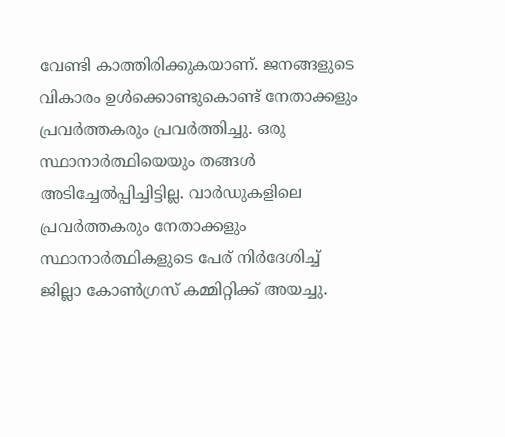വേണ്ടി കാത്തിരിക്കുകയാണ്. ജനങ്ങളുടെ വികാരം ഉൾക്കൊണ്ടുകൊണ്ട് നേതാക്കളും പ്രവർത്തകരും പ്രവർത്തിച്ചു. ഒരു സ്ഥാനാർത്ഥിയെയും തങ്ങൾ അടിച്ചേൽപ്പിച്ചിട്ടില്ല. വാർഡുകളിലെ പ്രവർത്തകരും നേതാക്കളും സ്ഥാനാർത്ഥികളുടെ പേര് നിർദേശിച്ച് ജില്ലാ കോൺഗ്രസ് കമ്മിറ്റിക്ക് അയച്ചു.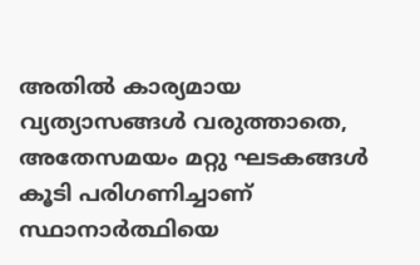അതിൽ കാര്യമായ വ്യത്യാസങ്ങൾ വരുത്താതെ, അതേസമയം മറ്റു ഘടകങ്ങൾ കൂടി പരിഗണിച്ചാണ് സ്ഥാനാർത്ഥിയെ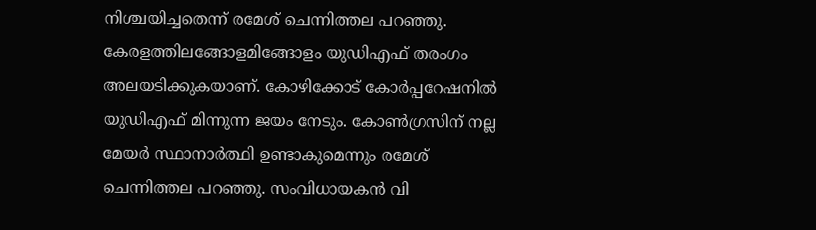നിശ്ചയിച്ചതെന്ന് രമേശ് ചെന്നിത്തല പറഞ്ഞു. കേരളത്തിലങ്ങോളമിങ്ങോളം യുഡിഎഫ് തരംഗം അലയടിക്കുകയാണ്. കോഴിക്കോട് കോർപ്പറേഷനിൽ യുഡിഎഫ് മിന്നുന്ന ജയം നേടും. കോൺഗ്രസിന് നല്ല മേയർ സ്ഥാനാർത്ഥി ഉണ്ടാകുമെന്നും രമേശ് ചെന്നിത്തല പറഞ്ഞു. സംവിധായകൻ വി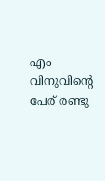എം വിനുവിന്റെ പേര് രണ്ടു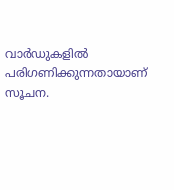വാർഡുകളിൽ പരിഗണിക്കുന്നതായാണ് സൂചന.